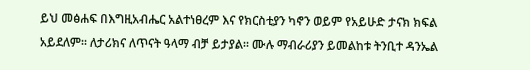ይህ መፅሐፍ በእግዚአብሔር አልተነፀረም እና የክርስቲያን ካኖን ወይም የአይሁድ ታናክ ክፍል አይደለም። ለታሪክና ለጥናት ዓላማ ብቻ ይታያል። ሙሉ ማብራሪያን ይመልከቱ ትንቢተ ዳንኤል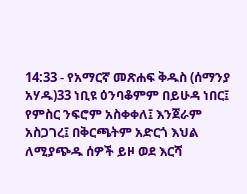14:33 - የአማርኛ መጽሐፍ ቅዱስ (ሰማንያ አሃዱ)33 ነቢዩ ዕንባቆምም በይሁዳ ነበር፤ የምስር ንፍሮም አስቀቀለ፤ እንጀራም አስጋገረ፤ በቅርጫትም አድርጎ እህል ለሚያጭዱ ሰዎች ይዞ ወደ እርሻ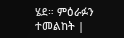ሄደ። ምዕራፉን ተመልከት |